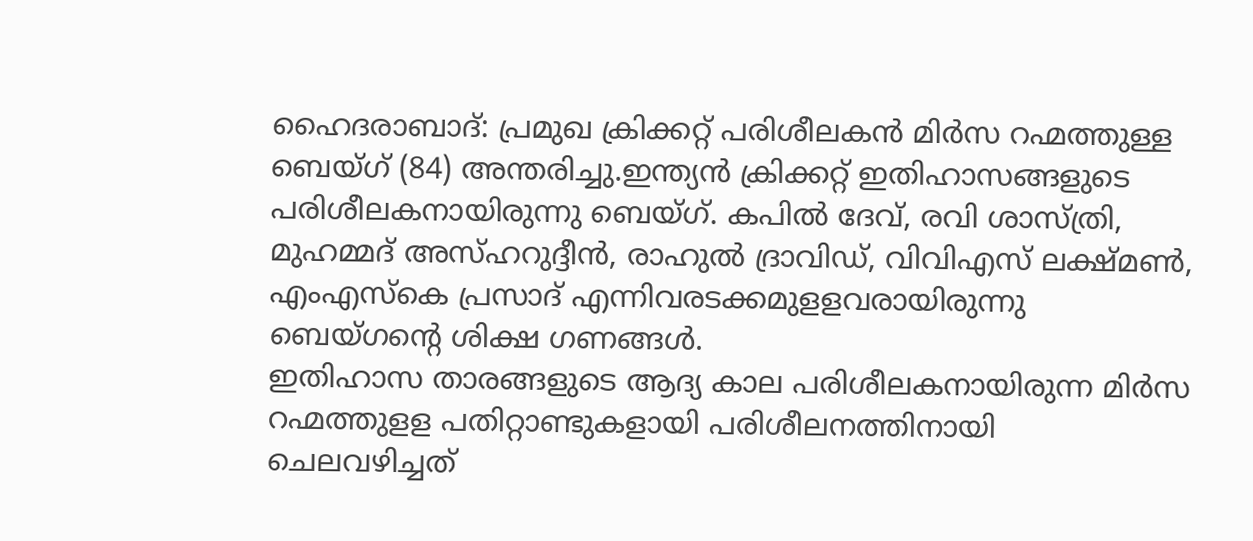ഹൈദരാബാദ്: പ്രമുഖ ക്രിക്കറ്റ് പരിശീലകൻ മിർസ റഹ്മത്തുള്ള ബെയ്ഗ് (84) അന്തരിച്ചു.ഇന്ത്യൻ ക്രിക്കറ്റ് ഇതിഹാസങ്ങളുടെ പരിശീലകനായിരുന്നു ബെയ്ഗ്. കപിൽ ദേവ്, രവി ശാസ്ത്രി, മുഹമ്മദ് അസ്ഹറുദ്ദീൻ, രാഹുൽ ദ്രാവിഡ്, വിവിഎസ് ലക്ഷ്മൺ, എംഎസ്കെ പ്രസാദ് എന്നിവരടക്കമുളളവരായിരുന്നു ബെയ്ഗന്റെ ശിക്ഷ ഗണങ്ങൾ.
ഇതിഹാസ താരങ്ങളുടെ ആദ്യ കാല പരിശീലകനായിരുന്ന മിർസ റഹ്മത്തുളള പതിറ്റാണ്ടുകളായി പരിശീലനത്തിനായി ചെലവഴിച്ചത്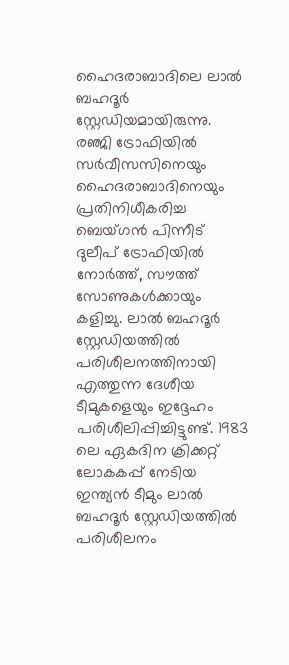ഹൈദരാബാദിലെ ലാൽ ബഹദൂർ സ്റ്റേഡിയമായിരുന്നു.
രഞ്ജി ട്രോഫിയിൽ സർവീസസിനെയും ഹൈദരാബാദിനെയും പ്രതിനിധീകരിച്ച ബെയ്ഗൻ പിന്നീട് ദുലീപ് ട്രോഫിയിൽ നോർത്ത്, സൗത്ത് സോണുകൾക്കായും കളിച്ചു. ലാൽ ബഹദൂർ സ്റ്റേഡിയത്തിൽ പരിശീലനത്തിനായി എത്തുന്ന ദേശീയ ടീമുകളെയും ഇദ്ദേഹം പരിശീലിപ്പിച്ചിട്ടുണ്ട്. 1983 ലെ ഏകദിന ക്രിക്കറ്റ് ലോകകപ്പ് നേടിയ ഇന്ത്യൻ ടീമും ലാൽ ബഹദൂർ സ്റ്റേഡിയത്തിൽ പരിശീലനം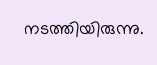നടത്തിയിരുന്നു.